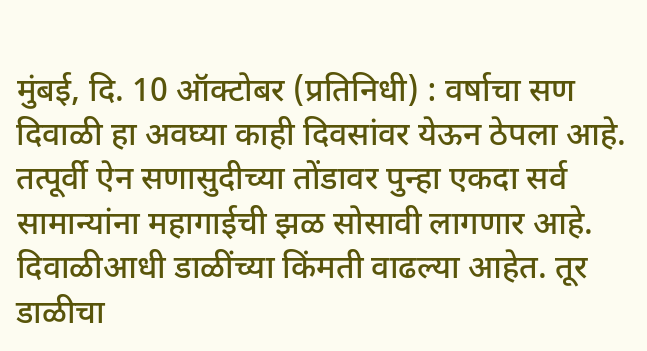मुंबई, दि. 10 ऑक्टोबर (प्रतिनिधी) : वर्षाचा सण दिवाळी हा अवघ्या काही दिवसांवर येऊन ठेपला आहे. तत्पूर्वी ऐन सणासुदीच्या तोंडावर पुन्हा एकदा सर्व सामान्यांना महागाईची झळ सोसावी लागणार आहे. दिवाळीआधी डाळींच्या किंमती वाढल्या आहेत. तूर डाळीचा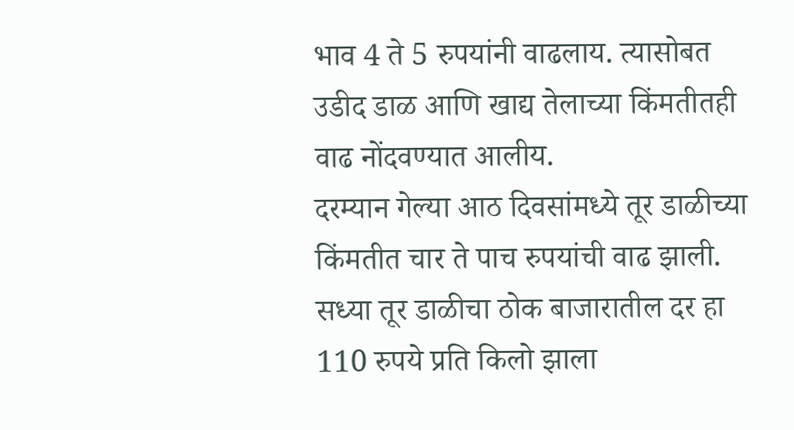भाव 4 ते 5 रुपयांनी वाढलाय. त्यासोबत उडीद डाळ आणि खाद्य तेलाच्या किंमतीतही वाढ नोंदवण्यात आलीय.
दरम्यान गेल्या आठ दिवसांमध्ये तूर डाळीच्या किंमतीत चार ते पाच रुपयांची वाढ झाली. सध्या तूर डाळीचा ठोक बाजारातील दर हा 110 रुपये प्रति किलो झाला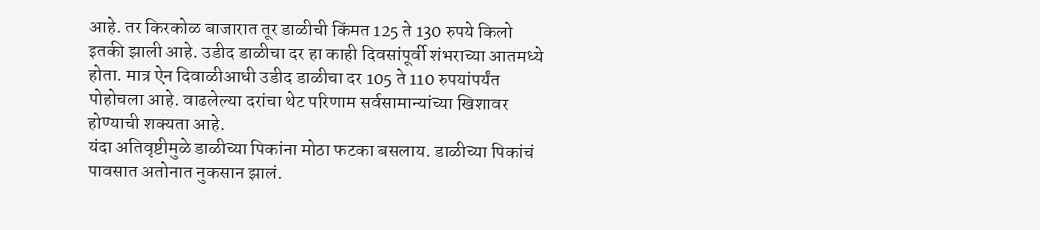आहे. तर किरकोळ बाजारात तूर डाळीची किंमत 125 ते 130 रुपये किलो इतकी झाली आहे. उडीद डाळीचा दर हा काही दिवसांपूर्वी शंभराच्या आतमध्ये होता. मात्र ऐन दिवाळीआधी उडीद डाळीचा दर 105 ते 110 रुपयांपर्यंत पोहोचला आहे. वाढलेल्या दरांचा थेट परिणाम सर्वसामान्यांच्या खिशावर होण्याची शक्यता आहे.
यंदा अतिवृष्टीमुळे डाळीच्या पिकांना मोठा फटका बसलाय. डाळीच्या पिकांचं पावसात अतोनात नुकसान झालं.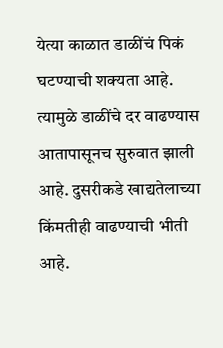येत्या काळात डाळींचं पिकं घटण्याची शक्यता आहे. त्यामुळे डाळींचे दर वाढण्यास आतापासूनच सुरुवात झाली आहे. दुसरीकडे खाद्यतेलाच्या किंमतीही वाढण्याची भीती आहे.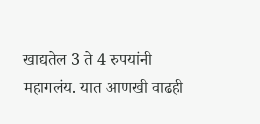खाद्यतेल 3 ते 4 रुपयांनी महागलंय. यात आणखी वाढही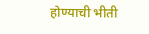होण्याची भीती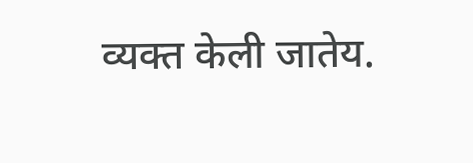व्यक्त केली जातेय.